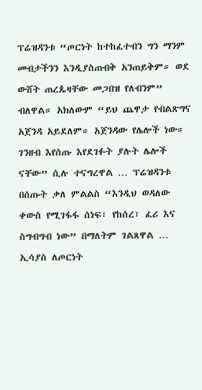ፕሬዝዳንቱ “ጦርነት ከተከፈተብን ግን ማንም መብታችንን እንዲያስጠብቅ አንጠይቅም። ወደ ውሸት ጠረጴዛቸው መጋበዝ የለብንም” ብለዋል። አክለውም “ይህ ጨዋታ የብልጽግና አጀንዳ አይደለም። አጀንዳው የሌሎች ነው። ገንዘብ እየሰጡ እየደገፉት ያሉት ሌሎች ናቸው” ሲሉ ተናግረዋል … ፕሬዝዳንቱ በሰጡት ቃለ ምልልስ “እንዲህ ወዳለው ቀውስ የሚገፋፋ ሰነፍ፣ የከሰረ፣ ፈሪ እና ስግብግብ ነው” በማለትም ገልጸዋል … ኢሳያስ ለጦርነት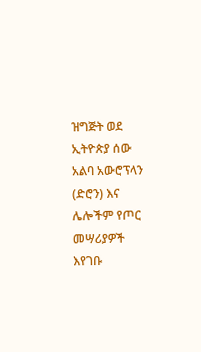ዝግጅት ወደ ኢትዮጵያ ሰው አልባ አውሮፕላን (ድሮን) እና ሌሎችም የጦር መሣሪያዎች እየገቡ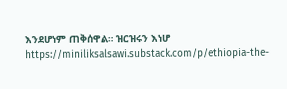እንደሆነም ጠቅሰዋል። ዝርዝሩን እነሆ https://miniliksalsawi.substack.com/p/ethiopia-the-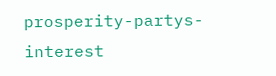prosperity-partys-interest